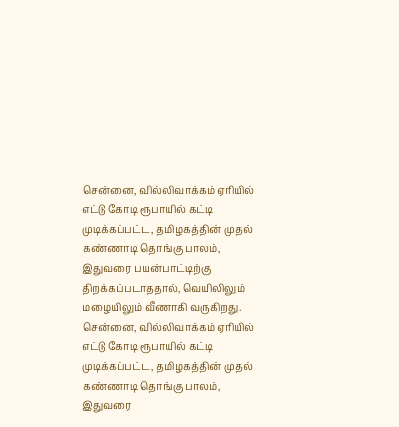சென்னை, வில்லிவாக்கம் ஏரியில் எட்டு கோடி ரூபாயில் கட்டி முடிக்கப்பட்ட, தமிழகத்தின் முதல் கண்ணாடி தொங்கு பாலம்,
இதுவரை பயன்பாட்டிற்கு திறக்கப்படாததால், வெயிலிலும் மழையிலும் வீணாகி வருகிறது.
சென்னை, வில்லிவாக்கம் ஏரியில் எட்டு கோடி ரூபாயில் கட்டி முடிக்கப்பட்ட, தமிழகத்தின் முதல் கண்ணாடி தொங்கு பாலம்,
இதுவரை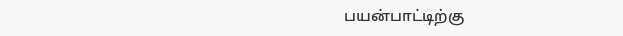பயன்பாட்டிற்கு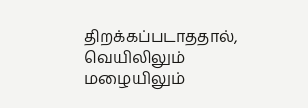திறக்கப்படாததால், வெயிலிலும் மழையிலும்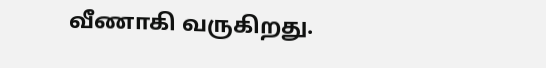வீணாகி வருகிறது.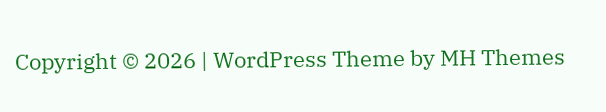Copyright © 2026 | WordPress Theme by MH Themes